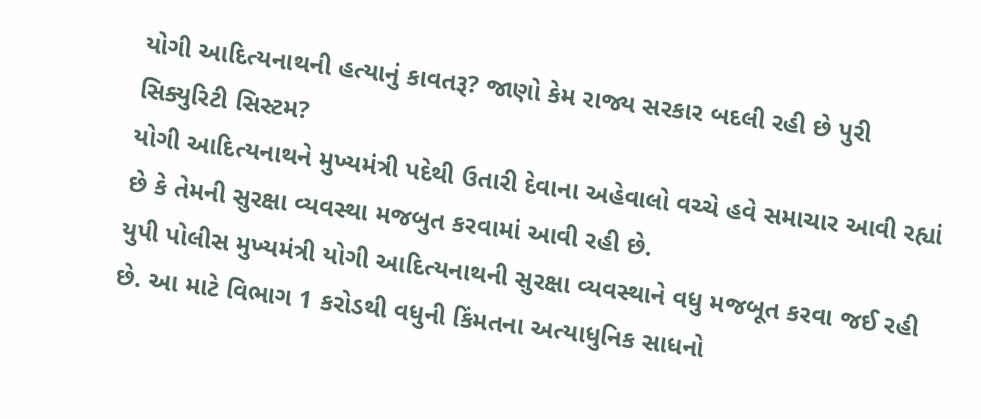યોગી આદિત્યનાથની હત્યાનું કાવતરૂ? જાણો કેમ રાજ્ય સરકાર બદલી રહી છે પુરી સિક્યુરિટી સિસ્ટમ?
યોગી આદિત્યનાથને મુખ્યમંત્રી પદેથી ઉતારી દેવાના અહેવાલો વચ્ચે હવે સમાચાર આવી રહ્યાં છે કે તેમની સુરક્ષા વ્યવસ્થા મજબુત કરવામાં આવી રહી છે.
યુપી પોલીસ મુખ્યમંત્રી યોગી આદિત્યનાથની સુરક્ષા વ્યવસ્થાને વધુ મજબૂત કરવા જઈ રહી છે. આ માટે વિભાગ 1 કરોડથી વધુની કિંમતના અત્યાધુનિક સાધનો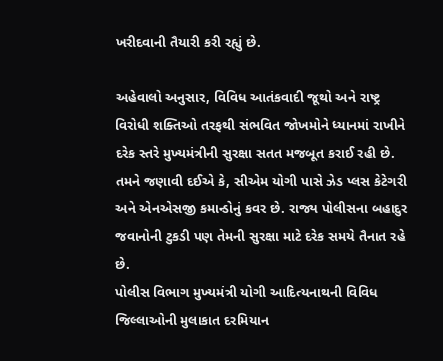ખરીદવાની તૈયારી કરી રહ્યું છે.

અહેવાલો અનુસાર, વિવિધ આતંકવાદી જૂથો અને રાષ્ટ્ર વિરોધી શક્તિઓ તરફથી સંભવિત જોખમોને ધ્યાનમાં રાખીને દરેક સ્તરે મુખ્યમંત્રીની સુરક્ષા સતત મજબૂત કરાઈ રહી છે.
તમને જણાવી દઈએ કે, સીએમ યોગી પાસે ઝેડ પ્લસ કેટેગરી અને એનએસજી કમાન્ડોનું કવર છે. રાજ્ય પોલીસના બહાદુર જવાનોની ટુકડી પણ તેમની સુરક્ષા માટે દરેક સમયે તૈનાત રહે છે.
પોલીસ વિભાગ મુખ્યમંત્રી યોગી આદિત્યનાથની વિવિધ જિલ્લાઓની મુલાકાત દરમિયાન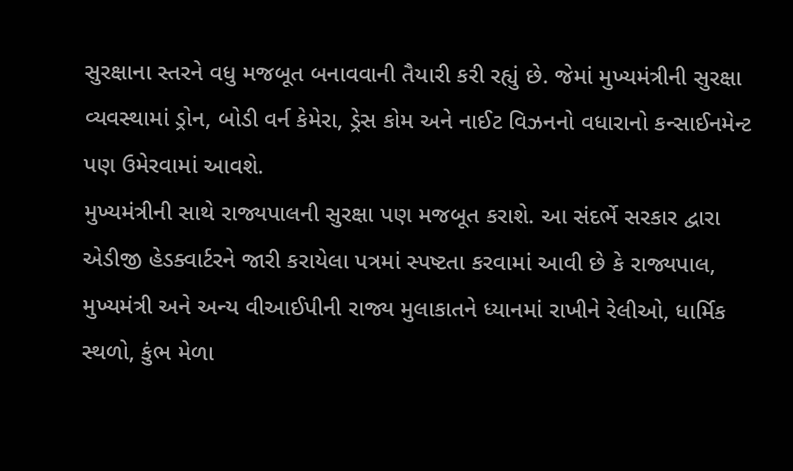સુરક્ષાના સ્તરને વધુ મજબૂત બનાવવાની તૈયારી કરી રહ્યું છે. જેમાં મુખ્યમંત્રીની સુરક્ષા વ્યવસ્થામાં ડ્રોન, બોડી વર્ન કેમેરા, ડ્રેસ કોમ અને નાઈટ વિઝનનો વધારાનો કન્સાઈનમેન્ટ પણ ઉમેરવામાં આવશે.
મુખ્યમંત્રીની સાથે રાજ્યપાલની સુરક્ષા પણ મજબૂત કરાશે. આ સંદર્ભે સરકાર દ્વારા એડીજી હેડક્વાર્ટરને જારી કરાયેલા પત્રમાં સ્પષ્ટતા કરવામાં આવી છે કે રાજ્યપાલ, મુખ્યમંત્રી અને અન્ય વીઆઈપીની રાજ્ય મુલાકાતને ધ્યાનમાં રાખીને રેલીઓ, ધાર્મિક સ્થળો, કુંભ મેળા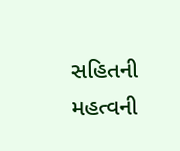સહિતની મહત્વની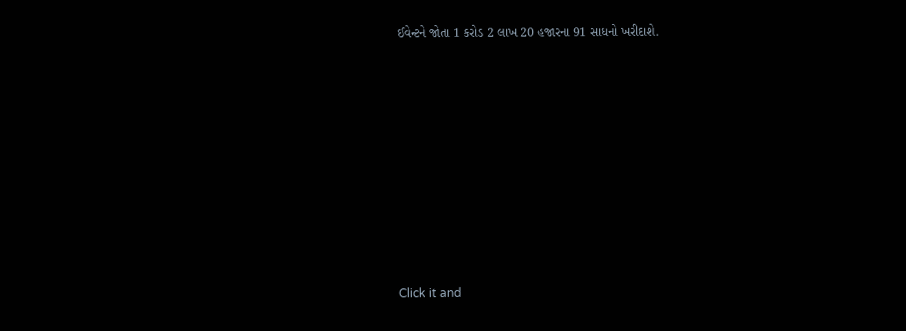ઈવેન્ટને જોતા 1 કરોડ 2 લાખ 20 હજારના 91 સાધનો ખરીદાશે.












Click it and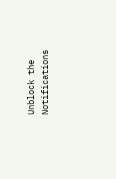Unblock the Notifications